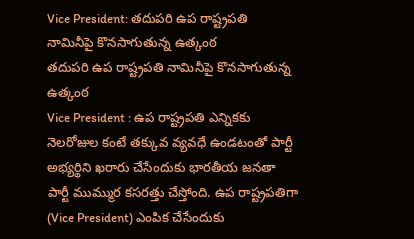Vice President: తదుపరి ఉప రాష్ట్రపతి నామినీపై కొనసాగుతున్న ఉత్కంఠ
తదుపరి ఉప రాష్ట్రపతి నామినీపై కొనసాగుతున్న ఉత్కంఠ
Vice President : ఉప రాష్ట్రపతి ఎన్నికకు నెలరోజుల కంటే తక్కువ వ్యవధే ఉండటంతో పార్టీ అభ్యర్థిని ఖరారు చేసేందుకు భారతీయ జనతా పార్టీ ముమ్ముర కసరత్తు చేస్తోంది. ఉప రాష్ట్రపతిగా (Vice President) ఎంపిక చేసేందుకు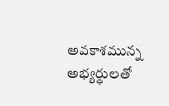అవకాశమున్న అభ్యర్థులతో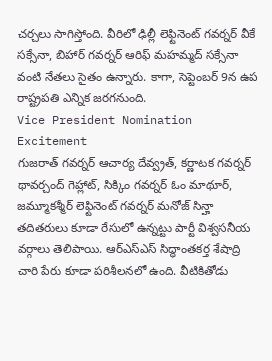చర్చలు సాగిస్తోంది. వీరిలో ఢిల్లీ లెఫ్టినెంట్ గవర్నర్ వీకే సక్సేనా, బిహార్ గవర్నర్ ఆరిఫ్ మహమ్మద్ సక్సేనా వంటి నేతలు సైతం ఉన్నారు. కాగా, సెప్టెంబర్ 9న ఉప రాష్ట్రపతి ఎన్నిక జరగనుంది.
Vice President Nomination Excitement
గుజరాత్ గవర్నర్ ఆచార్య దేవ్వ్రత్, కర్ణాటక గవర్నర్ థావర్చంద్ గెహ్లాట్, సిక్కిం గవర్నర్ ఓం మాథూర్, జమ్మూకశ్మీర్ లెఫ్టినెంట్ గవర్నర్ మనోజ్ సిన్హా తదితరులు కూడా రేసులో ఉన్నట్టు పార్టీ విశ్వసనీయ వర్గాలు తెలిపాయి. ఆర్ఎస్ఎస్ సిద్ధాంతకర్త శేషాద్రి చారి పేరు కూడా పరిశీలనలో ఉంది. వీటికితోడు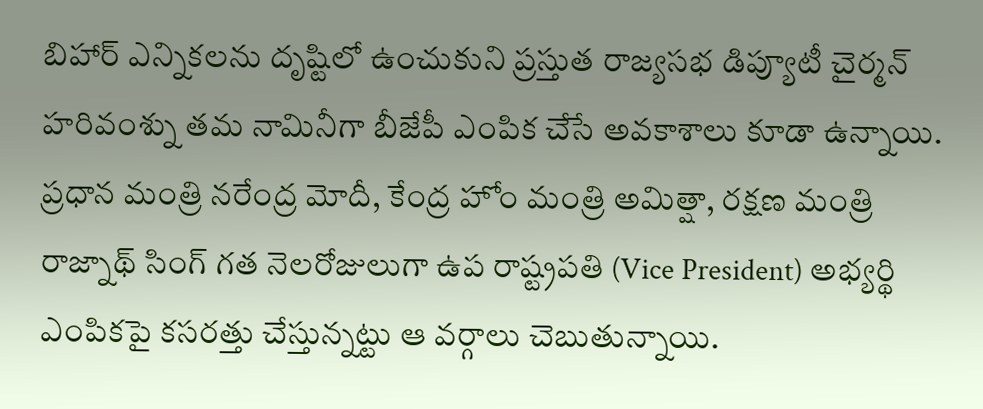బిహార్ ఎన్నికలను దృష్టిలో ఉంచుకుని ప్రస్తుత రాజ్యసభ డిప్యూటీ చైర్మన్ హరివంశ్ను తమ నామినీగా బీజేపీ ఎంపిక చేసే అవకాశాలు కూడా ఉన్నాయి.
ప్రధాన మంత్రి నరేంద్ర మోదీ, కేంద్ర హోం మంత్రి అమిత్షా, రక్షణ మంత్రి రాజ్నాథ్ సింగ్ గత నెలరోజులుగా ఉప రాష్ట్రపతి (Vice President) అభ్యర్థి ఎంపికపై కసరత్తు చేస్తున్నట్టు ఆ వర్గాలు చెబుతున్నాయి.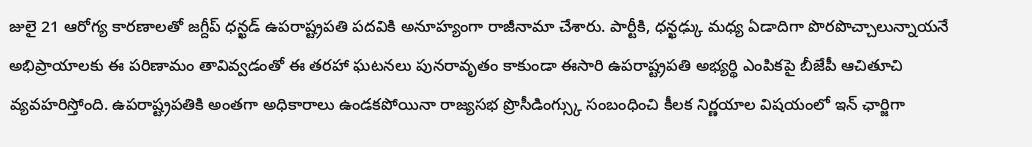జులై 21 ఆరోగ్య కారణాలతో జగ్దీప్ ధన్ఖడ్ ఉపరాష్ట్రపతి పదవికి అనూహ్యంగా రాజీనామా చేశారు. పార్టీకి, ధన్ఖఢ్కు మధ్య ఏడాదిగా పొరపొచ్చాలున్నాయనే అభిప్రాయాలకు ఈ పరిణామం తావివ్వడంతో ఈ తరహా ఘటనలు పునరావృతం కాకుండా ఈసారి ఉపరాష్ట్రపతి అభ్యర్థి ఎంపికపై బీజేపీ ఆచితూచి వ్యవహరిస్తోంది. ఉపరాష్ట్రపతికి అంతగా అధికారాలు ఉండకపోయినా రాజ్యసభ ప్రొసీడింగ్స్కు సంబంధించి కీలక నిర్ణయాల విషయంలో ఇన్ ఛార్జిగా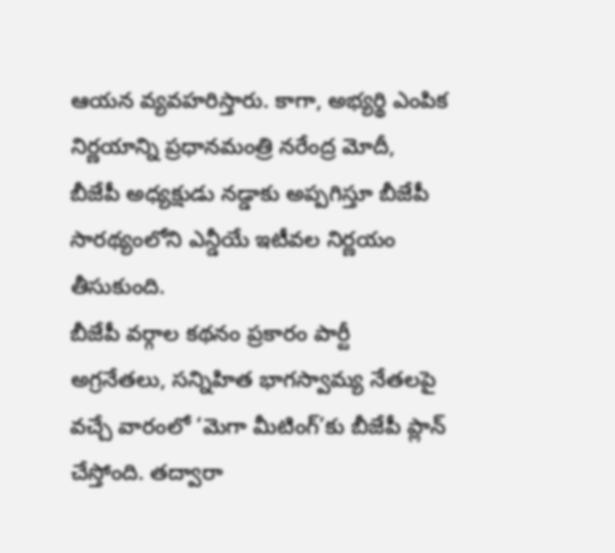ఆయన వ్యవహరిస్తారు. కాగా, అభ్యర్థి ఎంపిక నిర్ణయాన్ని ప్రధానమంత్రి నరేంద్ర మోదీ, బీజేపీ అధ్యక్షుడు నడ్డాకు అప్పగిస్తూ బీజేపీ సారథ్యంలోని ఎన్డీయే ఇటీవల నిర్ణయం తీసుకుంది.
బీజేపీ వర్గాల కథనం ప్రకారం పార్టీ అగ్రనేతలు, సన్నిహిత భాగస్వామ్య నేతలపై వచ్చే వారంలో ‘మెగా మీటింగ్’కు బీజేపీ ప్లాన్ చేస్తోంది. తద్వారా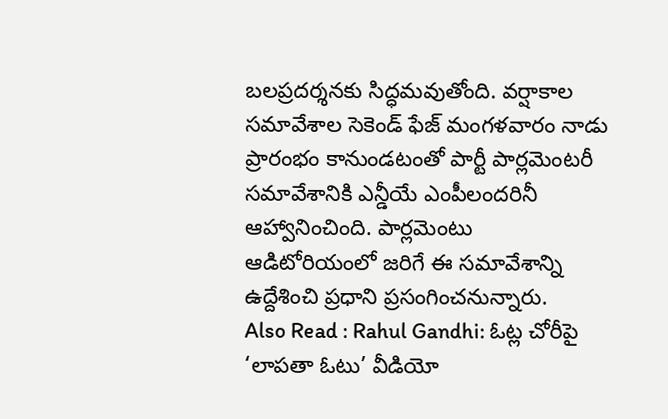బలప్రదర్శనకు సిద్ధమవుతోంది. వర్షాకాల సమావేశాల సెకెండ్ ఫేజ్ మంగళవారం నాడు ప్రారంభం కానుండటంతో పార్టీ పార్లమెంటరీ సమావేశానికి ఎన్డీయే ఎంపీలందరినీ ఆహ్వానించింది. పార్లమెంటు ఆడిటోరియంలో జరిగే ఈ సమావేశాన్ని ఉద్దేశించి ప్రధాని ప్రసంగించనున్నారు.
Also Read : Rahul Gandhi: ఓట్ల చోరీపై ‘లాపతా ఓటు’ వీడియో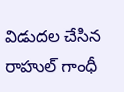విడుదల చేసిన రాహుల్ గాంధీ